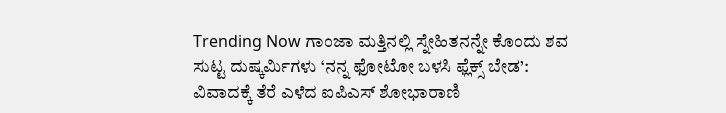Trending Now ಗಾಂಜಾ ಮತ್ತಿನಲ್ಲಿ ಸ್ನೇಹಿತನನ್ನೇ ಕೊಂದು ಶವ ಸುಟ್ಟ ದುಷ್ಕರ್ಮಿಗಳು ‘ನನ್ನ ಫೋಟೋ ಬಳಸಿ ಫ್ಲೆಕ್ಸ್ ಬೇಡ’: ವಿವಾದಕ್ಕೆ ತೆರೆ ಎಳೆದ ಐಪಿಎಸ್ ಶೋಭಾರಾಣಿ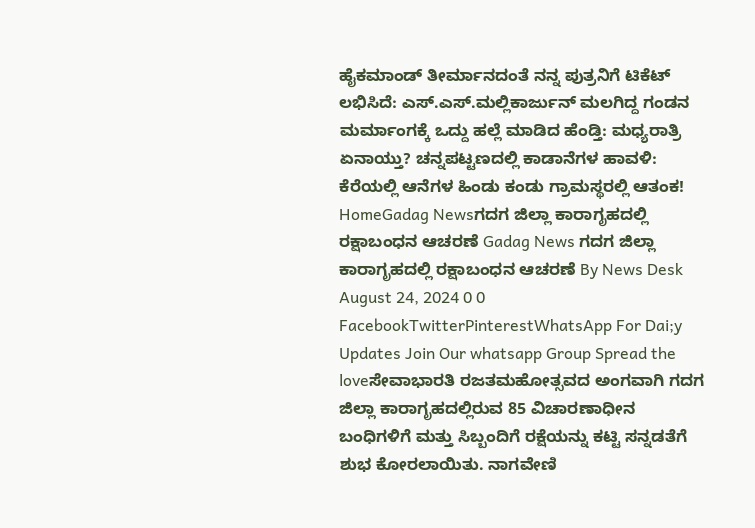ಹೈಕಮಾಂಡ್ ತೀರ್ಮಾನದಂತೆ ನನ್ನ ಪುತ್ರನಿಗೆ ಟಿಕೆಟ್ ಲಭಿಸಿದೆ: ಎಸ್.ಎಸ್.ಮಲ್ಲಿಕಾರ್ಜುನ್ ಮಲಗಿದ್ದ ಗಂಡನ ಮರ್ಮಾಂಗಕ್ಕೆ ಒದ್ದು ಹಲ್ಲೆ ಮಾಡಿದ ಹೆಂಡ್ತಿ: ಮಧ್ಯರಾತ್ರಿ ಏನಾಯ್ತು? ಚನ್ನಪಟ್ಟಣದಲ್ಲಿ ಕಾಡಾನೆಗಳ ಹಾವಳಿ: ಕೆರೆಯಲ್ಲಿ ಆನೆಗಳ ಹಿಂಡು ಕಂಡು ಗ್ರಾಮಸ್ಥರಲ್ಲಿ ಆತಂಕ! HomeGadag Newsಗದಗ ಜಿಲ್ಲಾ ಕಾರಾಗೃಹದಲ್ಲಿ ರಕ್ಷಾಬಂಧನ ಆಚರಣೆ Gadag News ಗದಗ ಜಿಲ್ಲಾ ಕಾರಾಗೃಹದಲ್ಲಿ ರಕ್ಷಾಬಂಧನ ಆಚರಣೆ By News Desk August 24, 2024 0 0 FacebookTwitterPinterestWhatsApp For Dai;y Updates Join Our whatsapp Group Spread the loveಸೇವಾಭಾರತಿ ರಜತಮಹೋತ್ಸವದ ಅಂಗವಾಗಿ ಗದಗ ಜಿಲ್ಲಾ ಕಾರಾಗೃಹದಲ್ಲಿರುವ 85 ವಿಚಾರಣಾಧೀನ ಬಂಧಿಗಳಿಗೆ ಮತ್ತು ಸಿಬ್ಬಂದಿಗೆ ರಕ್ಷೆಯನ್ನು ಕಟ್ಟಿ ಸನ್ನಡತೆಗೆ ಶುಭ ಕೋರಲಾಯಿತು. ನಾಗವೇಣಿ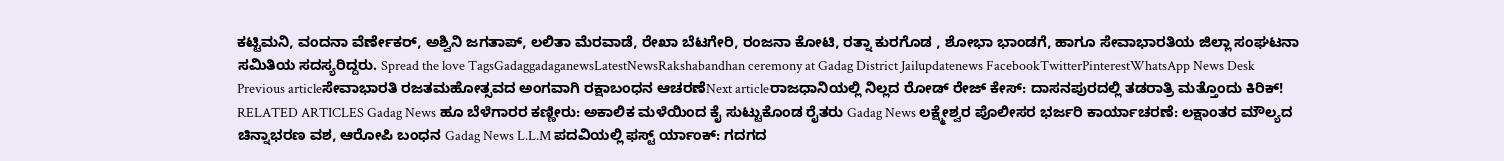ಕಟ್ಟಿಮನಿ, ವಂದನಾ ವೆರ್ಣೇಕರ್, ಅಶ್ವಿನಿ ಜಗತಾಪ್, ಲಲಿತಾ ಮೆರವಾಡೆ, ರೇಖಾ ಬೆಟಗೇರಿ, ರಂಜನಾ ಕೋಟಿ, ರತ್ನಾ ಕುರಗೊಡ , ಶೋಭಾ ಭಾಂಡಗೆ, ಹಾಗೂ ಸೇವಾಭಾರತಿಯ ಜಿಲ್ಲಾ ಸಂಘಟನಾ ಸಮಿತಿಯ ಸದಸ್ಯರಿದ್ದರು. Spread the love TagsGadaggadaganewsLatestNewsRakshabandhan ceremony at Gadag District Jailupdatenews FacebookTwitterPinterestWhatsApp News Desk Previous articleಸೇವಾಭಾರತಿ ರಜತಮಹೋತ್ಸವದ ಅಂಗವಾಗಿ ರಕ್ಷಾಬಂಧನ ಆಚರಣೆNext articleರಾಜಧಾನಿಯಲ್ಲಿ ನಿಲ್ಲದ ರೋಡ್ ರೇಜ್ ಕೇಸ್: ದಾಸನಪುರದಲ್ಲಿ ತಡರಾತ್ರಿ ಮತ್ತೊಂದು ಕಿರಿಕ್! RELATED ARTICLES Gadag News ಹೂ ಬೆಳೆಗಾರರ ಕಣ್ಣೀರು: ಅಕಾಲಿಕ ಮಳೆಯಿಂದ ಕೈ ಸುಟ್ಟುಕೊಂಡ ರೈತರು Gadag News ಲಕ್ಷ್ಮೇಶ್ವರ ಪೊಲೀಸರ ಭರ್ಜರಿ ಕಾರ್ಯಾಚರಣೆ: ಲಕ್ಷಾಂತರ ಮೌಲ್ಯದ ಚಿನ್ನಾಭರಣ ವಶ, ಆರೋಪಿ ಬಂಧನ Gadag News L.L.M ಪದವಿಯಲ್ಲಿ ಫಸ್ಟ್ ರ್ಯಾಂಕ್: ಗದಗದ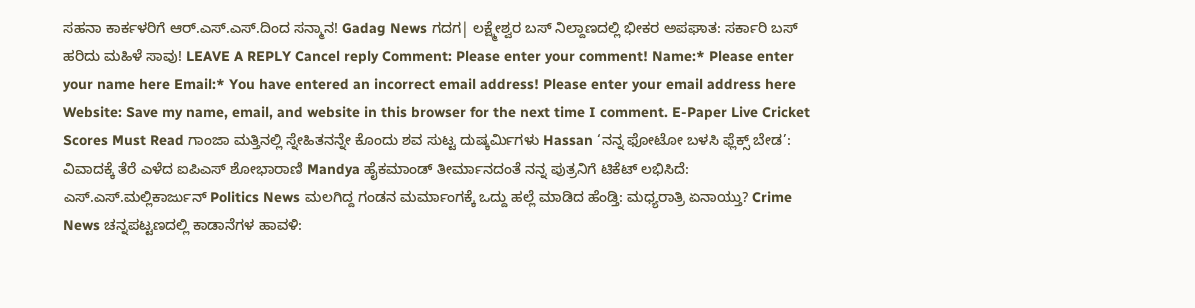ಸಹನಾ ಕಾರ್ಕಳರಿಗೆ ಆರ್.ಎಸ್.ಎಸ್.ದಿಂದ ಸನ್ಮಾನ! Gadag News ಗದಗ| ಲಕ್ಷ್ಮೇಶ್ವರ ಬಸ್ ನಿಲ್ದಾಣದಲ್ಲಿ ಭೀಕರ ಅಪಘಾತ: ಸರ್ಕಾರಿ ಬಸ್ ಹರಿದು ಮಹಿಳೆ ಸಾವು! LEAVE A REPLY Cancel reply Comment: Please enter your comment! Name:* Please enter your name here Email:* You have entered an incorrect email address! Please enter your email address here Website: Save my name, email, and website in this browser for the next time I comment. E-Paper Live Cricket Scores Must Read ಗಾಂಜಾ ಮತ್ತಿನಲ್ಲಿ ಸ್ನೇಹಿತನನ್ನೇ ಕೊಂದು ಶವ ಸುಟ್ಟ ದುಷ್ಕರ್ಮಿಗಳು Hassan ‘ನನ್ನ ಫೋಟೋ ಬಳಸಿ ಫ್ಲೆಕ್ಸ್ ಬೇಡ’: ವಿವಾದಕ್ಕೆ ತೆರೆ ಎಳೆದ ಐಪಿಎಸ್ ಶೋಭಾರಾಣಿ Mandya ಹೈಕಮಾಂಡ್ ತೀರ್ಮಾನದಂತೆ ನನ್ನ ಪುತ್ರನಿಗೆ ಟಿಕೆಟ್ ಲಭಿಸಿದೆ: ಎಸ್.ಎಸ್.ಮಲ್ಲಿಕಾರ್ಜುನ್ Politics News ಮಲಗಿದ್ದ ಗಂಡನ ಮರ್ಮಾಂಗಕ್ಕೆ ಒದ್ದು ಹಲ್ಲೆ ಮಾಡಿದ ಹೆಂಡ್ತಿ: ಮಧ್ಯರಾತ್ರಿ ಏನಾಯ್ತು? Crime News ಚನ್ನಪಟ್ಟಣದಲ್ಲಿ ಕಾಡಾನೆಗಳ ಹಾವಳಿ: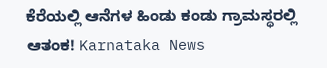ಕೆರೆಯಲ್ಲಿ ಆನೆಗಳ ಹಿಂಡು ಕಂಡು ಗ್ರಾಮಸ್ಥರಲ್ಲಿ ಆತಂಕ! Karnataka News